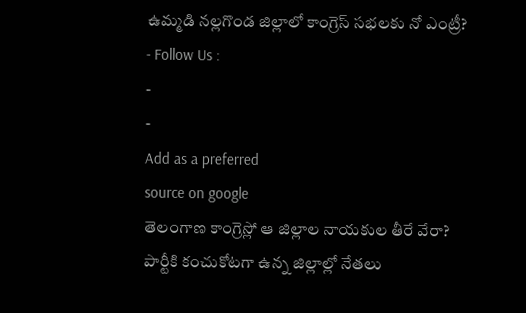ఉమ్మడి నల్లగొండ జిల్లాలో కాంగ్రెస్ సభలకు నో ఎంట్రీ?
- Follow Us :
-
-
Add as a preferred
source on google
తెలంగాణ కాంగ్రెస్లో ఆ జిల్లాల నాయకుల తీరే వేరా? పార్టీకి కంచుకోటగా ఉన్న జిల్లాల్లో నేతలు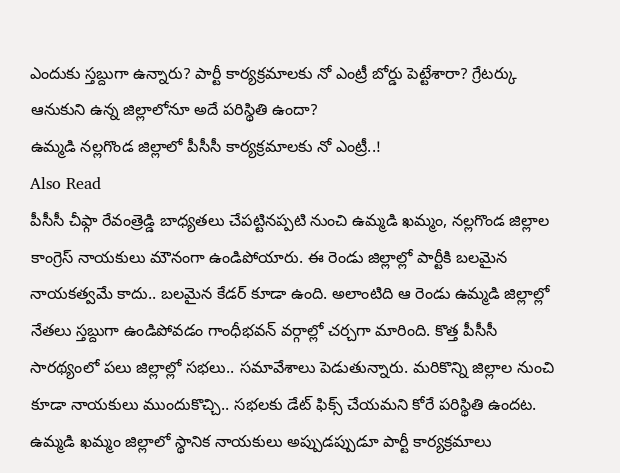ఎందుకు స్తబ్దుగా ఉన్నారు? పార్టీ కార్యక్రమాలకు నో ఎంట్రీ బోర్డు పెట్టేశారా? గ్రేటర్కు ఆనుకుని ఉన్న జిల్లాలోనూ అదే పరిస్థితి ఉందా?
ఉమ్మడి నల్లగొండ జిల్లాలో పీసీసీ కార్యక్రమాలకు నో ఎంట్రీ..!
Also Read
పీసీసీ చీఫ్గా రేవంత్రెడ్డి బాధ్యతలు చేపట్టినప్పటి నుంచి ఉమ్మడి ఖమ్మం, నల్లగొండ జిల్లాల కాంగ్రెస్ నాయకులు మౌనంగా ఉండిపోయారు. ఈ రెండు జిల్లాల్లో పార్టీకి బలమైన నాయకత్వమే కాదు.. బలమైన కేడర్ కూడా ఉంది. అలాంటిది ఆ రెండు ఉమ్మడి జిల్లాల్లో నేతలు స్తబ్దుగా ఉండిపోవడం గాంధీభవన్ వర్గాల్లో చర్చగా మారింది. కొత్త పీసీసీ సారథ్యంలో పలు జిల్లాల్లో సభలు.. సమావేశాలు పెడుతున్నారు. మరికొన్ని జిల్లాల నుంచి కూడా నాయకులు ముందుకొచ్చి.. సభలకు డేట్ ఫిక్స్ చేయమని కోరే పరిస్థితి ఉందట. ఉమ్మడి ఖమ్మం జిల్లాలో స్థానిక నాయకులు అప్పుడప్పుడూ పార్టీ కార్యక్రమాలు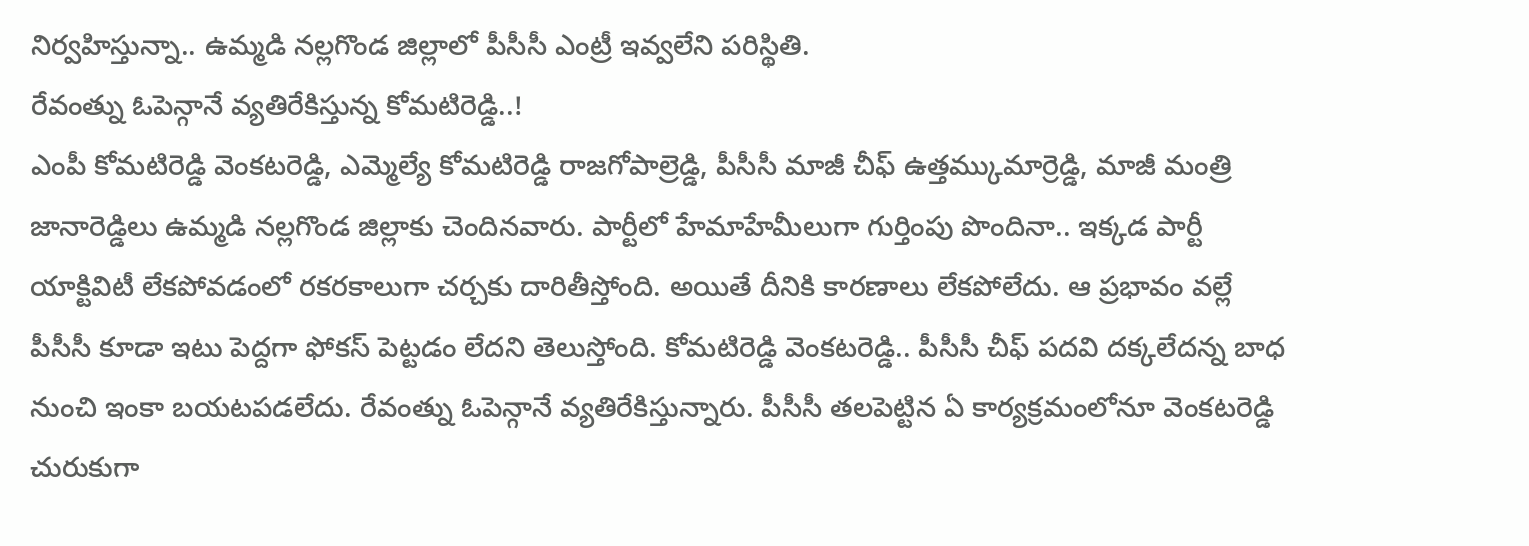నిర్వహిస్తున్నా.. ఉమ్మడి నల్లగొండ జిల్లాలో పీసీసీ ఎంట్రీ ఇవ్వలేని పరిస్థితి.
రేవంత్ను ఓపెన్గానే వ్యతిరేకిస్తున్న కోమటిరెడ్డి..!
ఎంపీ కోమటిరెడ్డి వెంకటరెడ్డి, ఎమ్మెల్యే కోమటిరెడ్డి రాజగోపాల్రెడ్డి, పీసీసీ మాజీ చీఫ్ ఉత్తమ్కుమార్రెడ్డి, మాజీ మంత్రి జానారెడ్డిలు ఉమ్మడి నల్లగొండ జిల్లాకు చెందినవారు. పార్టీలో హేమాహేమీలుగా గుర్తింపు పొందినా.. ఇక్కడ పార్టీ యాక్టివిటీ లేకపోవడంలో రకరకాలుగా చర్చకు దారితీస్తోంది. అయితే దీనికి కారణాలు లేకపోలేదు. ఆ ప్రభావం వల్లే పీసీసీ కూడా ఇటు పెద్దగా ఫోకస్ పెట్టడం లేదని తెలుస్తోంది. కోమటిరెడ్డి వెంకటరెడ్డి.. పీసీసీ చీఫ్ పదవి దక్కలేదన్న బాధ నుంచి ఇంకా బయటపడలేదు. రేవంత్ను ఓపెన్గానే వ్యతిరేకిస్తున్నారు. పీసీసీ తలపెట్టిన ఏ కార్యక్రమంలోనూ వెంకటరెడ్డి చురుకుగా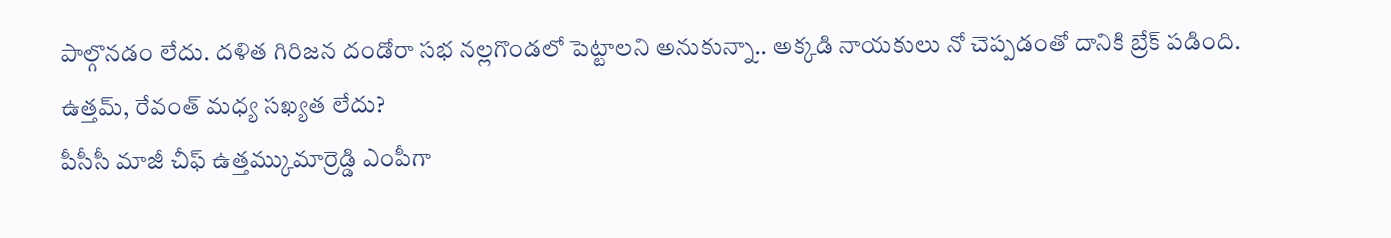పాల్గొనడం లేదు. దళిత గిరిజన దండోరా సభ నల్లగొండలో పెట్టాలని అనుకున్నా.. అక్కడి నాయకులు నో చెప్పడంతో దానికి బ్రేక్ పడింది.
ఉత్తమ్, రేవంత్ మధ్య సఖ్యత లేదు?
పీసీసీ మాజీ చీఫ్ ఉత్తమ్కుమార్రెడ్డి ఎంపీగా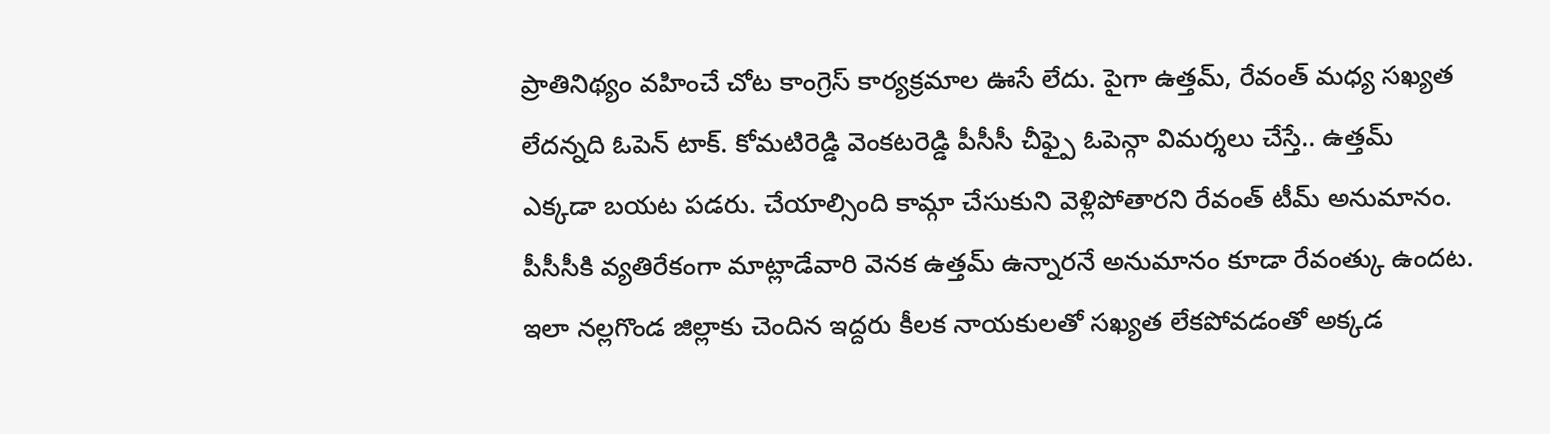ప్రాతినిథ్యం వహించే చోట కాంగ్రెస్ కార్యక్రమాల ఊసే లేదు. పైగా ఉత్తమ్, రేవంత్ మధ్య సఖ్యత లేదన్నది ఓపెన్ టాక్. కోమటిరెడ్డి వెంకటరెడ్డి పీసీసీ చీఫ్పై ఓపెన్గా విమర్శలు చేస్తే.. ఉత్తమ్ ఎక్కడా బయట పడరు. చేయాల్సింది కామ్గా చేసుకుని వెళ్లిపోతారని రేవంత్ టీమ్ అనుమానం. పీసీసీకి వ్యతిరేకంగా మాట్లాడేవారి వెనక ఉత్తమ్ ఉన్నారనే అనుమానం కూడా రేవంత్కు ఉందట. ఇలా నల్లగొండ జిల్లాకు చెందిన ఇద్దరు కీలక నాయకులతో సఖ్యత లేకపోవడంతో అక్కడ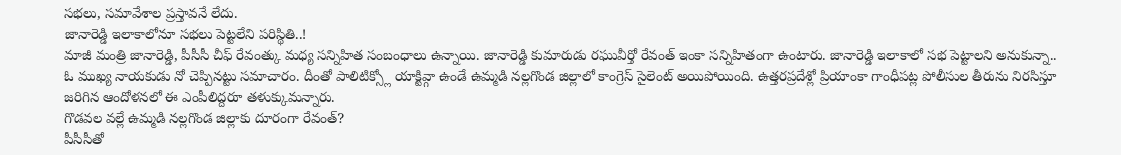సభలు, సమావేశాల ప్రస్తావనే లేదు.
జానారెడ్డి ఇలాకాలోనూ సభలు పెట్టలేని పరిస్థితి..!
మాజీ మంత్రి జానారెడ్డి, పీసీసీ చీఫ్ రేవంత్కు మధ్య సన్నిహిత సంబంధాలు ఉన్నాయి. జానారెడ్డి కుమారుడు రఘువీర్తో రేవంత్ ఇంకా సన్నిహితంగా ఉంటారు. జానారెడ్డి ఇలాకాలో సభ పెట్టాలని అనుకున్నా.. ఓ ముఖ్య నాయకుడు నో చెప్పినట్టు సమాచారం. దీంతో పాలిటిక్స్లో యాక్టివ్గా ఉండే ఉమ్మడి నల్లగొండ జిల్లాలో కాంగ్రెస్ సైలెంట్ అయిపోయింది. ఉత్తరప్రదేశ్లో ప్రియాంకా గాంధీపట్ల పోలీసుల తీరును నిరసిస్తూ జరిగిన ఆందోళనలో ఈ ఎంపీలిద్దరూ తళుక్కుమన్నారు.
గొడవల వల్లే ఉమ్మడి నల్లగొండ జిల్లాకు దూరంగా రేవంత్?
పీసీసీతో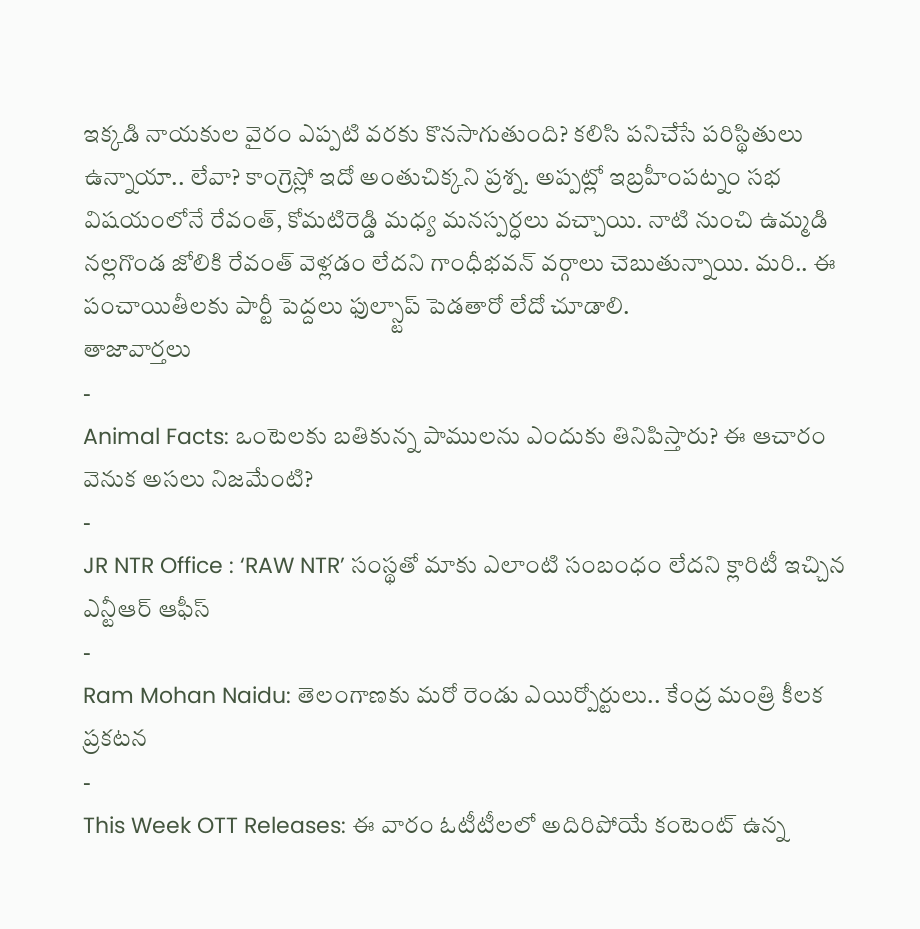ఇక్కడి నాయకుల వైరం ఎప్పటి వరకు కొనసాగుతుంది? కలిసి పనిచేసే పరిస్థితులు ఉన్నాయా.. లేవా? కాంగ్రెస్లో ఇదో అంతుచిక్కని ప్రశ్న. అప్పట్లో ఇబ్రహీంపట్నం సభ విషయంలోనే రేవంత్, కోమటిరెడ్డి మధ్య మనస్పర్ధలు వచ్చాయి. నాటి నుంచి ఉమ్మడి నల్లగొండ జోలికి రేవంత్ వెళ్లడం లేదని గాంధీభవన్ వర్గాలు చెబుతున్నాయి. మరి.. ఈ పంచాయితీలకు పార్టీ పెద్దలు ఫుల్స్టాప్ పెడతారో లేదో చూడాలి.
తాజావార్తలు
-
Animal Facts: ఒంటెలకు బతికున్న పాములను ఎందుకు తినిపిస్తారు? ఈ ఆచారం వెనుక అసలు నిజమేంటి?
-
JR NTR Office : ‘RAW NTR’ సంస్థతో మాకు ఎలాంటి సంబంధం లేదని క్లారిటీ ఇచ్చిన ఎన్టీఆర్ ఆఫీస్
-
Ram Mohan Naidu: తెలంగాణకు మరో రెండు ఎయిర్పోర్టులు.. కేంద్ర మంత్రి కీలక ప్రకటన
-
This Week OTT Releases: ఈ వారం ఓటీటీలలో అదిరిపోయే కంటెంట్ ఉన్న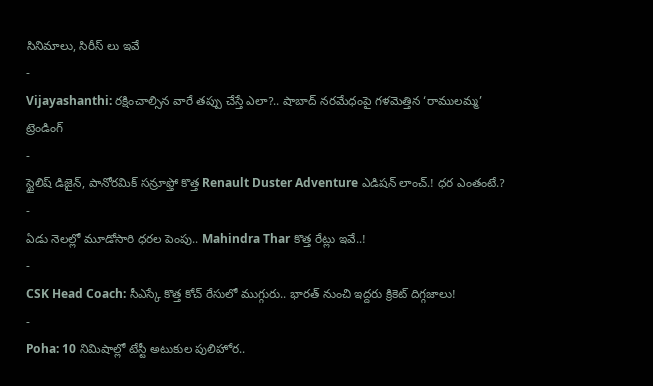సినిమాలు, సిరీస్ లు ఇవే
-
Vijayashanthi: రక్షించాల్సిన వారే తప్పు చేస్తే ఎలా?.. షాబాద్ నరమేధంపై గళమెత్తిన ‘రాములమ్మ’
ట్రెండింగ్
-
స్టైలిష్ డిజైన్, పానోరమిక్ సన్రూఫ్తో కొత్త Renault Duster Adventure ఎడిషన్ లాంచ్.! ధర ఎంతంటే.?
-
ఏడు నెలల్లో మూడోసారి ధరల పెంపు.. Mahindra Thar కొత్త రేట్లు ఇవే..!
-
CSK Head Coach: సీఎస్కే కొత్త కోచ్ రేసులో ముగ్గురు.. భారత్ నుంచి ఇద్దరు క్రికెట్ దిగ్గజాలు!
-
Poha: 10 నిమిషాల్లో టేస్టీ అటుకుల పులిహోర..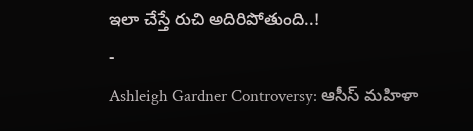ఇలా చేస్తే రుచి అదిరిపోతుంది..!
-
Ashleigh Gardner Controversy: ఆసీస్ మహిళా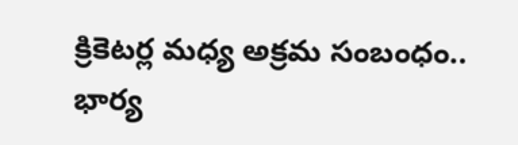క్రికెటర్ల మధ్య అక్రమ సంబంధం.. భార్య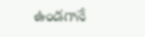ఉండగానే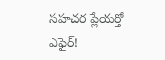సహచర ప్లేయర్తో ఎఫైర్!